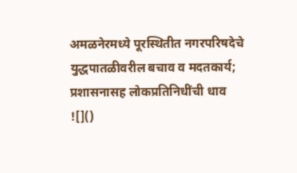अमळनेरमध्ये पूरस्थितीत नगरपरिषदेचे युद्धपातळीवरील बचाव व मदतकार्य; प्रशासनासह लोकप्रतिनिधींची धाव
![]()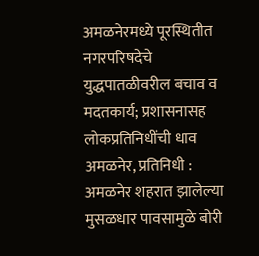अमळनेरमध्ये पूरस्थितीत नगरपरिषदेचे युद्धपातळीवरील बचाव व मदतकार्य; प्रशासनासह लोकप्रतिनिधींची धाव
अमळनेर, प्रतिनिधी :
अमळनेर शहरात झालेल्या मुसळधार पावसामुळे बोरी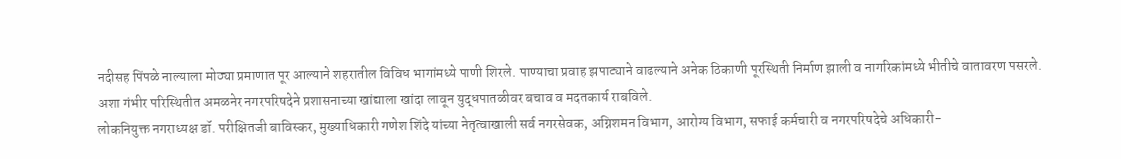नदीसह पिंपळे नाल्याला मोठ्या प्रमाणात पूर आल्याने शहरातील विविध भागांमध्ये पाणी शिरले. पाण्याचा प्रवाह झपाट्याने वाढल्याने अनेक ठिकाणी पूरस्थिती निर्माण झाली व नागरिकांमध्ये भीतीचे वातावरण पसरले. अशा गंभीर परिस्थितीत अमळनेर नगरपरिषदेने प्रशासनाच्या खांद्याला खांदा लावून युद्धपातळीवर बचाव व मदतकार्य राबविले.
लोकनियुक्त नगराध्यक्ष डॉ. परीक्षितजी बाविस्कर, मुख्याधिकारी गणेश शिंदे यांच्या नेतृत्वाखाली सर्व नगरसेवक, अग्निशमन विभाग, आरोग्य विभाग, सफाई कर्मचारी व नगरपरिषदेचे अधिकारी-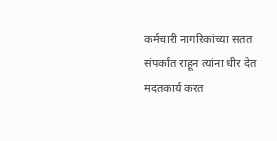कर्मचारी नागरिकांच्या सतत संपर्कात राहून त्यांना धीर देत मदतकार्य करत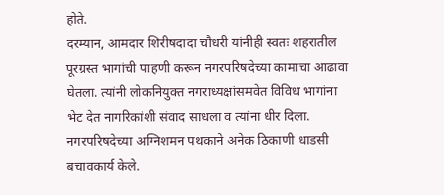होते.
दरम्यान, आमदार शिरीषदादा चौधरी यांनीही स्वतः शहरातील पूरग्रस्त भागांची पाहणी करून नगरपरिषदेच्या कामाचा आढावा घेतला. त्यांनी लोकनियुक्त नगराध्यक्षांसमवेत विविध भागांना भेट देत नागरिकांशी संवाद साधला व त्यांना धीर दिला.
नगरपरिषदेच्या अग्निशमन पथकाने अनेक ठिकाणी धाडसी बचावकार्य केले.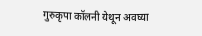गुरुकृपा कॉलनी येथून अवघ्या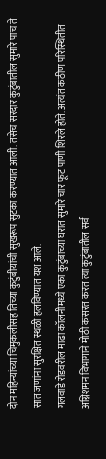दोन महिन्यांच्या चिमुकलीसह तिच्या कुटुंबीयांची सुखरूप सुटका करण्यात आली. तसेच सरदार कुटुंबातील सुमारे पाच ते सात जणांना सुरक्षित स्थळी हलविण्यात यश आले.
गलवाडे रोडवरील माढा कॉलनीमध्ये एका कुटुंबाच्या घरात सुमारे चार फूट पाणी शिरले होते. अत्यंत कठीण परिस्थितीत अग्निशमन विभागाने मोठी कसरत करत त्या कुटुंबातील सर्व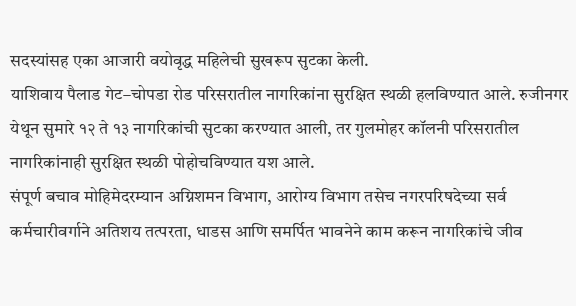सदस्यांसह एका आजारी वयोवृद्ध महिलेची सुखरूप सुटका केली.
याशिवाय पैलाड गेट–चोपडा रोड परिसरातील नागरिकांना सुरक्षित स्थळी हलविण्यात आले. रुजीनगर येथून सुमारे १२ ते १३ नागरिकांची सुटका करण्यात आली, तर गुलमोहर कॉलनी परिसरातील नागरिकांनाही सुरक्षित स्थळी पोहोचविण्यात यश आले.
संपूर्ण बचाव मोहिमेदरम्यान अग्निशमन विभाग, आरोग्य विभाग तसेच नगरपरिषदेच्या सर्व कर्मचारीवर्गाने अतिशय तत्परता, धाडस आणि समर्पित भावनेने काम करून नागरिकांचे जीव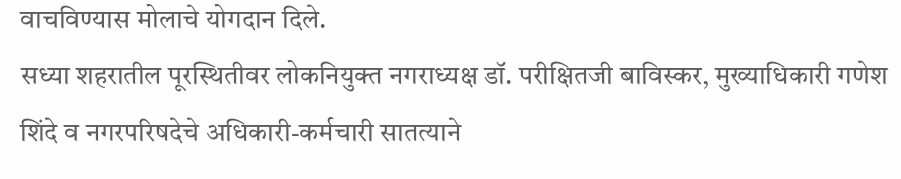वाचविण्यास मोलाचे योगदान दिले.
सध्या शहरातील पूरस्थितीवर लोकनियुक्त नगराध्यक्ष डॉ. परीक्षितजी बाविस्कर, मुख्याधिकारी गणेश शिंदे व नगरपरिषदेचे अधिकारी-कर्मचारी सातत्याने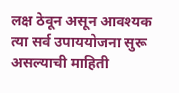लक्ष ठेवून असून आवश्यक त्या सर्व उपाययोजना सुरू असल्याची माहिती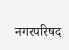नगरपरिषद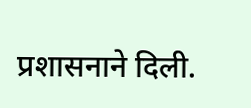प्रशासनाने दिली.